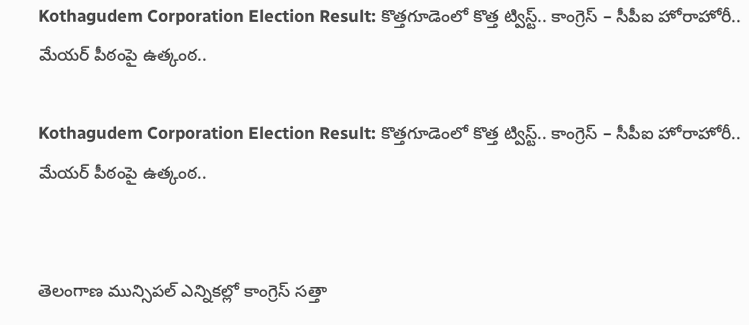Kothagudem Corporation Election Result: కొత్తగూడెంలో కొత్త ట్విస్ట్.. కాంగ్రెస్ – సీపీఐ హోరాహోరీ.. మేయర్ పీఠంపై ఉత్కంఠ..

Kothagudem Corporation Election Result: కొత్తగూడెంలో కొత్త ట్విస్ట్.. కాంగ్రెస్ – సీపీఐ హోరాహోరీ.. మేయర్ పీఠంపై ఉత్కంఠ..


తెలంగాణ మున్సిపల్ ఎన్నికల్లో కాంగ్రెస్ సత్తా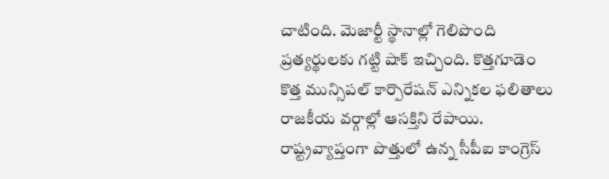చాటింది. మెజార్టీ స్థానాల్లో గెలిపొంది ప్రత్యర్థులకు గట్టి షాక్ ఇచ్చింది. కొత్తగూడెం కొత్త మున్సిపల్ కార్పొరేషన్ ఎన్నికల ఫలితాలు రాజకీయ వర్గాల్లో ఆసక్తిని రేపాయి. రాష్ట్రవ్యాప్తంగా పొత్తులో ఉన్న సీపీఐ కాంగ్రెస్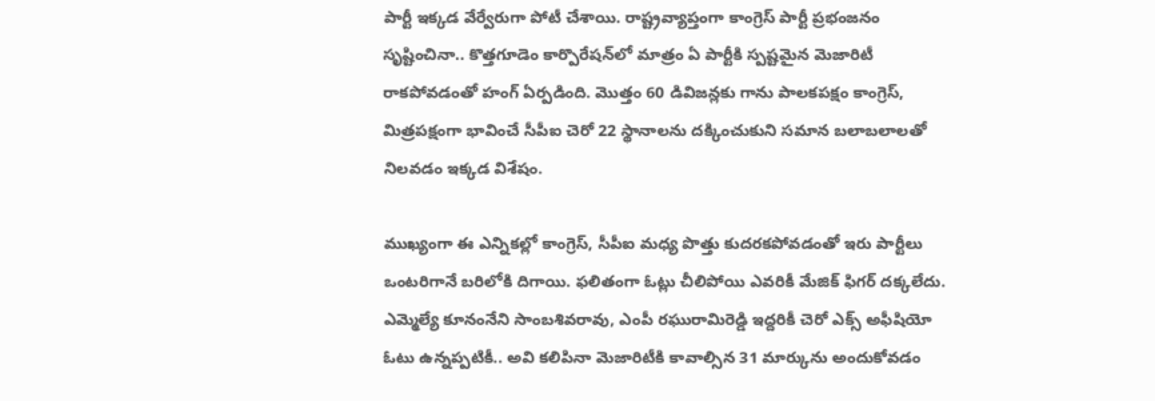పార్టీ ఇక్కడ వేర్వేరుగా పోటీ చేశాయి. రాష్ట్రవ్యాప్తంగా కాంగ్రెస్ పార్టీ ప్రభంజనం సృష్టించినా.. కొత్తగూడెం కార్పొరేషన్‌లో మాత్రం ఏ పార్టీకి స్పష్టమైన మెజారిటీ రాకపోవడంతో హంగ్ ఏర్పడింది. మొత్తం 60 డివిజన్లకు గాను పాలకపక్షం కాంగ్రెస్, మిత్రపక్షంగా భావించే సీపీఐ చెరో 22 స్థానాలను దక్కించుకుని సమాన బలాబలాలతో నిలవడం ఇక్కడ విశేషం.

ముఖ్యంగా ఈ ఎన్నికల్లో కాంగ్రెస్, సీపీఐ మధ్య పొత్తు కుదరకపోవడంతో ఇరు పార్టీలు ఒంటరిగానే బరిలోకి దిగాయి. ఫలితంగా ఓట్లు చీలిపోయి ఎవరికీ మేజిక్ ఫిగర్ దక్కలేదు. ఎమ్మెల్యే కూనంనేని సాంబశివరావు, ఎంపీ రఘురామిరెడ్డి ఇద్దరికీ చెరో ఎక్స్ అఫీషియో ఓటు ఉన్నప్పటికీ.. అవి కలిపినా మెజారిటీకి కావాల్సిన 31 మార్కును అందుకోవడం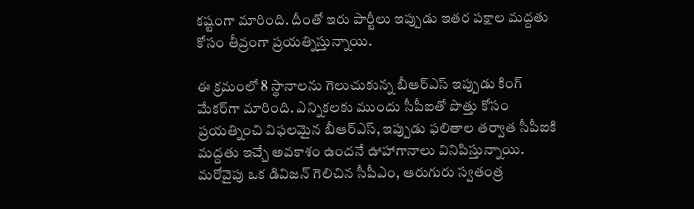కష్టంగా మారింది. దీంతో ఇరు పార్టీలు ఇప్పుడు ఇతర పక్షాల మద్దతు కోసం తీవ్రంగా ప్రయత్నిస్తున్నాయి.

ఈ క్రమంలో 8 స్థానాలను గెలుచుకున్న బీఆర్ఎస్ ఇప్పుడు కింగ్ మేకర్‌గా మారింది. ఎన్నికలకు ముందు సీపీఐతో పొత్తు కోసం ప్రయత్నించి విఫలమైన బీఆర్ఎస్, ఇప్పుడు ఫలితాల తర్వాత సీపీఐకి మద్దతు ఇచ్చే అవకాశం ఉందనే ఊహాగానాలు వినిపిస్తున్నాయి. మరోవైపు ఒక డివిజన్ గెలిచిన సీపీఎం, ఆరుగురు స్వతంత్ర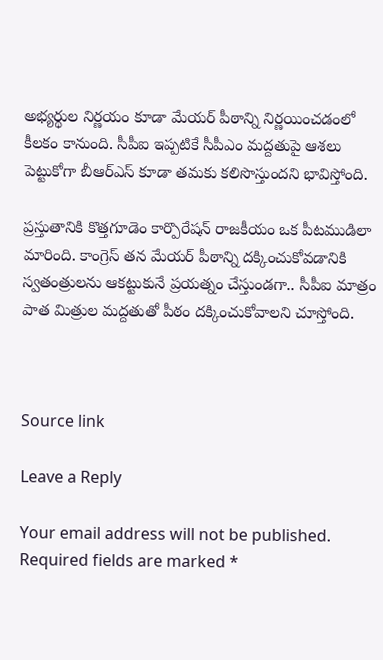అభ్యర్థుల నిర్ణయం కూడా మేయర్ పీఠాన్ని నిర్ణయించడంలో కీలకం కానుంది. సీపీఐ ఇప్పటికే సీపీఎం మద్దతుపై ఆశలు పెట్టుకోగా బీఆర్ఎస్ కూడా తమకు కలిసొస్తుందని భావిస్తోంది.

ప్రస్తుతానికి కొత్తగూడెం కార్పొరేషన్ రాజకీయం ఒక పీటముడిలా మారింది. కాంగ్రెస్ తన మేయర్ పీఠాన్ని దక్కించుకోవడానికి స్వతంత్రులను ఆకట్టుకునే ప్రయత్నం చేస్తుండగా.. సీపీఐ మాత్రం పాత మిత్రుల మద్దతుతో పీఠం దక్కించుకోవాలని చూస్తోంది.



Source link

Leave a Reply

Your email address will not be published. Required fields are marked *